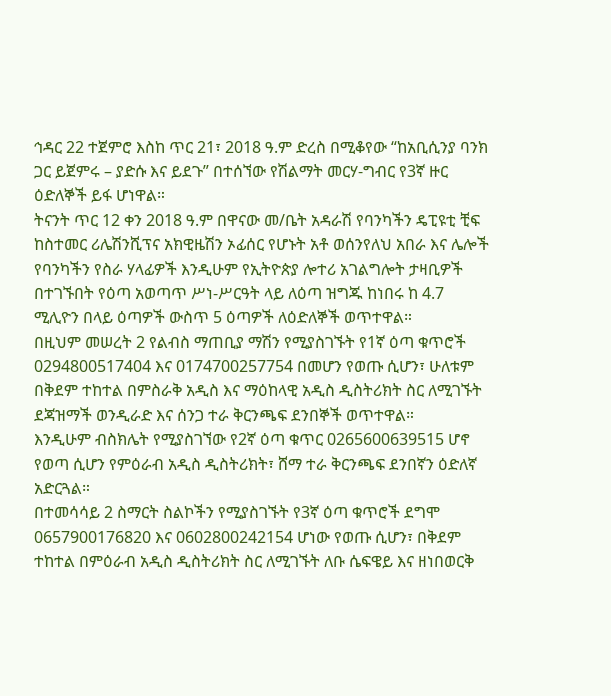ኅዳር 22 ተጀምሮ እስከ ጥር 21፣ 2018 ዓ.ም ድረስ በሚቆየው “ከአቢሲንያ ባንክ ጋር ይጀምሩ – ያድሱ እና ይደጉ” በተሰኘው የሽልማት መርሃ-ግብር የ3ኛ ዙር ዕድለኞች ይፋ ሆነዋል።
ትናንት ጥር 12 ቀን 2018 ዓ.ም በዋናው መ/ቤት አዳራሽ የባንካችን ዴፒዩቲ ቺፍ ከስተመር ሪሌሽንሺፕና አክዊዜሽን ኦፊሰር የሆኑት አቶ ወሰንየለህ አበራ እና ሌሎች የባንካችን የስራ ሃላፊዎች እንዲሁም የኢትዮጵያ ሎተሪ አገልግሎት ታዛቢዎች በተገኙበት የዕጣ አወጣጥ ሥነ-ሥርዓት ላይ ለዕጣ ዝግጁ ከነበሩ ከ 4.7 ሚሊዮን በላይ ዕጣዎች ውስጥ 5 ዕጣዎች ለዕድለኞች ወጥተዋል።
በዚህም መሠረት 2 የልብስ ማጠቢያ ማሽን የሚያስገኙት የ1ኛ ዕጣ ቁጥሮች 0294800517404 እና 0174700257754 በመሆን የወጡ ሲሆን፣ ሁለቱም በቅደም ተከተል በምስራቅ አዲስ እና ማዕከላዊ አዲስ ዲስትሪክት ስር ለሚገኙት ደጃዝማች ወንዲራድ እና ሰንጋ ተራ ቅርንጫፍ ደንበኞች ወጥተዋል።
እንዲሁም ብስክሌት የሚያስገኘው የ2ኛ ዕጣ ቁጥር 0265600639515 ሆኖ የወጣ ሲሆን የምዕራብ አዲስ ዲስትሪክት፣ ሸማ ተራ ቅርንጫፍ ደንበኛን ዕድለኛ አድርጓል።
በተመሳሳይ 2 ስማርት ስልኮችን የሚያስገኙት የ3ኛ ዕጣ ቁጥሮች ደግሞ 0657900176820 እና 0602800242154 ሆነው የወጡ ሲሆን፣ በቅደም ተከተል በምዕራብ አዲስ ዲስትሪክት ስር ለሚገኙት ለቡ ሴፍዌይ እና ዘነበወርቅ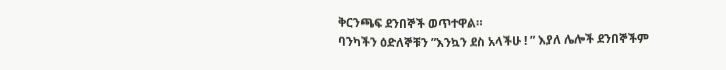ቅርንጫፍ ደንበኞች ወጥተዋል።
ባንካችን ዕድለኞቹን ”እንኳን ደስ አላችሁ ! ” እያለ ሌሎች ደንበኞችም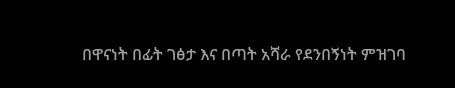በዋናነት በፊት ገፅታ እና በጣት አሻራ የደንበኝነት ምዝገባ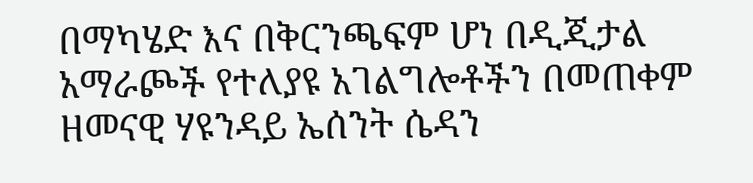በማካሄድ እና በቅርንጫፍም ሆነ በዲጂታል አማራጮች የተለያዩ አገልግሎቶችን በመጠቀም ዘመናዊ ሃዩንዳይ ኤሰንት ሴዳን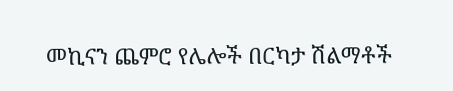መኪናን ጨምሮ የሌሎች በርካታ ሽልማቶች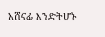አሸናፊ እንድትሆኑ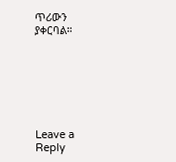ጥሪውን ያቀርባል።







Leave a Reply